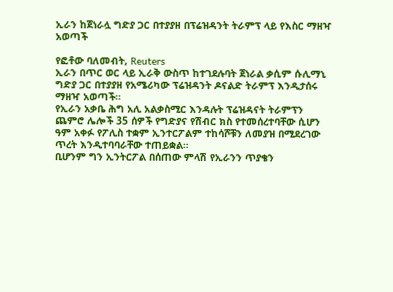ኢራን ከጀነራሏ ግድያ ጋር በተያያዘ በፕሬዝዳንት ትራምፕ ላይ የእስር ማዘዣ አወጣች

የፎቶው ባለመብት, Reuters
ኢራን በጥር ወር ላይ ኢራቅ ውስጥ ከተገደሉባት ጀነራል ቃሲም ሱሊማኒ ግድያ ጋር በተያያዘ የአሜሪካው ፕሬዝዳንት ዶናልድ ትራምፕ እንዲታሰሩ ማዘዣ አወጣች።
የኢራን አቃቤ ሕግ አሊ አልቃስሚር እንዳሉት ፕሬዝዳናት ትራምፕን ጨምሮ ሌሎች 35 ሰዎች የግድያና የሽብር ክስ የተመሰረተባቸው ሲሆን ዓም አቀፉ የፖሊስ ተቋም ኢንተርፖልም ተከሳሾቹን ለመያዝ በሚደረገው ጥረት እንዲተባባራቸው ተጠይቋል።
ቢሆንም ግን ኢንትርፖል በሰጠው ምላሽ የኢራንን ጥያቄን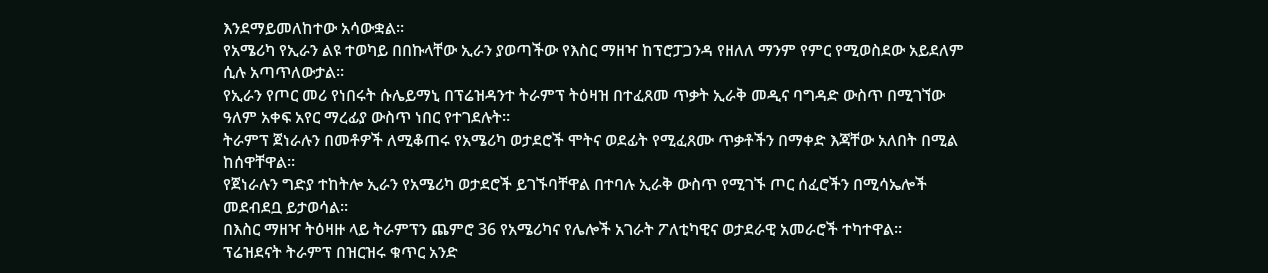እንደማይመለከተው አሳውቋል።
የአሜሪካ የኢራን ልዩ ተወካይ በበኩላቸው ኢራን ያወጣችው የእስር ማዘዣ ከፕሮፓጋንዳ የዘለለ ማንም የምር የሚወስደው አይደለም ሲሉ አጣጥለውታል።
የኢራን የጦር መሪ የነበሩት ሱሌይማኒ በፕሬዝዳንተ ትራምፕ ትዕዛዝ በተፈጸመ ጥቃት ኢራቅ መዲና ባግዳድ ውስጥ በሚገኘው ዓለም አቀፍ አየር ማረፊያ ውስጥ ነበር የተገደሉት።
ትራምፕ ጀነራሉን በመቶዎች ለሚቆጠሩ የአሜሪካ ወታደሮች ሞትና ወደፊት የሚፈጸሙ ጥቃቶችን በማቀድ እጃቸው አለበት በሚል ከሰዋቸዋል።
የጀነራሉን ግድያ ተከትሎ ኢራን የአሜሪካ ወታደሮች ይገኙባቸዋል በተባሉ ኢራቅ ውስጥ የሚገኙ ጦር ሰፈሮችን በሚሳኤሎች መደብደቧ ይታወሳል።
በእስር ማዘዣ ትዕዛዙ ላይ ትራምፕን ጨምሮ 36 የአሜሪካና የሌሎች አገራት ፖለቲካዊና ወታደራዊ አመራሮች ተካተዋል።
ፕሬዝደናት ትራምፕ በዝርዝሩ ቁጥር አንድ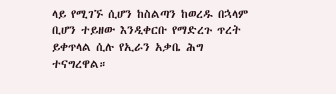ላይ የሚገኙ ሲሆን ከስልጣን ከወረዱ በኋላም ቢሆን ተይዘው እንዲቀርቡ የማድረጉ ጥረት ይቀጥላል ሲሉ የኢራን አቃቤ ሕግ ተናግረዋል።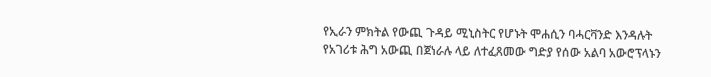የኢራን ምክትል የውጪ ጉዳይ ሚኒስትር የሆኑት ሞሐሲን ባሓርቫንድ እንዳሉት የአገሪቱ ሕግ አውጪ በጀነራሉ ላይ ለተፈጸመው ግድያ የሰው አልባ አውሮፕላኑን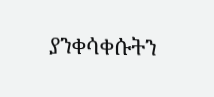ያንቀሳቀሱትን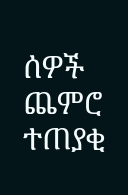ሰዎች ጨምሮ ተጠያቂ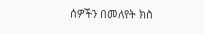ሰዎችን በመለየት ክስ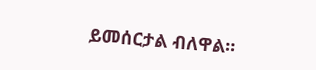ይመሰርታል ብለዋል።